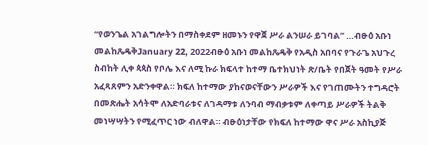“የወንጌል አገልግሎትን በማስቀደም ዘመኑን የዋጀ ሥራ ልንሠራ ይገባል” …ብፁዕ አቡነ መልከጼዴቅJanuary 22, 2022ብፁዕ አቡነ መልከጼዴቅ የአዲስ አበባና የጉራጌ አህጉረ ስብከት ሊቀ ጳጳስ የቦሌ እና ለሚ ኩራ ክፍላተ ከተማ ቤተክህነት ጽ/ቤት የበጀት ዓመት የሥራ አፈጻጸምን አድንቀዋል። ክፍለ ከተማው ያከናወናቸውን ሥራዎች እና የገጠሙትን ተግዳሮት በመጽሔት አሳትሞ ለአድባራቱና ለገዳማቱ ለንባብ ማብቃቱም ለቀጣይ ሥራዎች ትልቅ መነሣሣትን የሚፈጥር ነው ብለዋል። ብፁዕነታቸው የክፍለ ከተማው ዋና ሥራ አስኪያጅ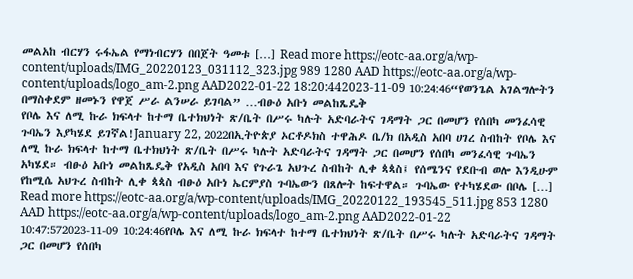መልአከ ብርሃን ሩፋኤል የማነብርሃን በበጀት ዓመቱ […] Read more https://eotc-aa.org/a/wp-content/uploads/IMG_20220123_031112_323.jpg 989 1280 AAD https://eotc-aa.org/a/wp-content/uploads/logo_am-2.png AAD2022-01-22 18:20:442023-11-09 10:24:46“የወንጌል አገልግሎትን በማስቀደም ዘመኑን የዋጀ ሥራ ልንሠራ ይገባል” …ብፁዕ አቡነ መልከጼዴቅ
የቦሌ እና ለሚ ኩራ ክፍላተ ከተማ ቤተክህነት ጽ/ቤት በሥሩ ካሉት አድባራትና ገዳማት ጋር በመሆን የሰበካ መንፈሳዊ ጉባኤን እያካሄደ ይገኛል!January 22, 2022በኢትዮጵያ ኦርቶዶክስ ተዋሕዶ ቤ/ክ በአዲስ አበባ ሀገረ ስብከት የቦሌ እና ለሚ ኩራ ክፍላተ ከተማ ቤተክህነት ጽ/ቤት በሥሩ ካሉት አድባራትና ገዳማት ጋር በመሆን የሰበካ መንፈሳዊ ጉባኤን አካሄደ። ብፁዕ አቡነ መልከጼዴቅ የአዲስ አበባ እና የጉራጌ አህጉረ ስብከት ሊቀ ጳጳስ፤ የሰሜንና የደቡብ ወሎ እንዲሁም የከሚሴ አህጉረ ስብከት ሊቀ ጳጳስ ብፁዕ አቡነ ኤርምያስ ጉባኤውን በጸሎት ከፍተዋል። ጉባኤው የተካሄደው በቦሌ […] Read more https://eotc-aa.org/a/wp-content/uploads/IMG_20220122_193545_511.jpg 853 1280 AAD https://eotc-aa.org/a/wp-content/uploads/logo_am-2.png AAD2022-01-22 10:47:572023-11-09 10:24:46የቦሌ እና ለሚ ኩራ ክፍላተ ከተማ ቤተክህነት ጽ/ቤት በሥሩ ካሉት አድባራትና ገዳማት ጋር በመሆን የሰበካ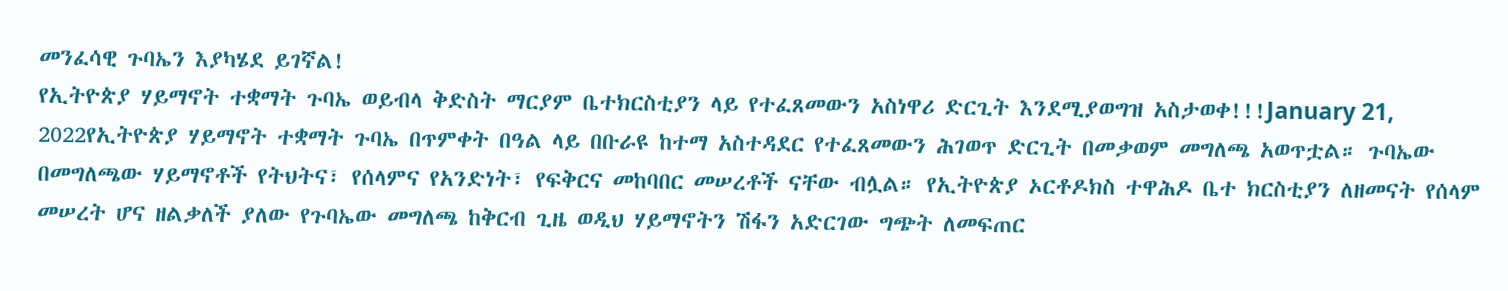መንፈሳዊ ጉባኤን እያካሄደ ይገኛል!
የኢትዮጵያ ሃይማኖት ተቋማት ጉባኤ ወይብላ ቅድስት ማርያም ቤተክርስቲያን ላይ የተፈጸመውን አስነዋሪ ድርጊት እንደሚያወግዝ አስታወቀ!!!January 21, 2022የኢትዮጵያ ሃይማኖት ተቋማት ጉባኤ በጥምቀት በዓል ላይ በቡራዩ ከተማ አስተዳደር የተፈጸመውን ሕገወጥ ድርጊት በመቃወም መግለጫ አወጥቷል። ጉባኤው በመግለጫው ሃይማኖቶች የትህትና፣ የሰላምና የአንድነት፣ የፍቅርና መከባበር መሠረቶች ናቸው ብሏል። የኢትዮጵያ ኦርቶዶክስ ተዋሕዶ ቤተ ክርስቲያን ለዘመናት የሰላም መሠረት ሆና ዘልቃለች ያለው የጉባኤው መግለጫ ከቅርብ ጊዜ ወዲህ ሃይማኖትን ሽፋን አድርገው ግጭት ለመፍጠር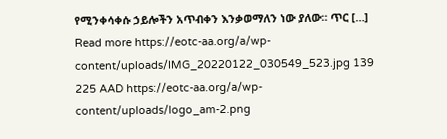የሚንቀሳቀሱ ኃይሎችን አጥብቀን እንቃወማለን ነው ያለው። ጥር […] Read more https://eotc-aa.org/a/wp-content/uploads/IMG_20220122_030549_523.jpg 139 225 AAD https://eotc-aa.org/a/wp-content/uploads/logo_am-2.png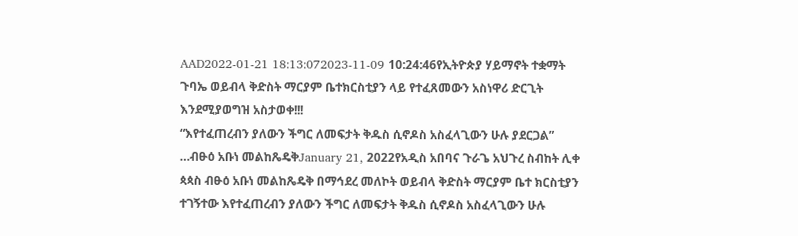AAD2022-01-21 18:13:072023-11-09 10:24:46የኢትዮጵያ ሃይማኖት ተቋማት ጉባኤ ወይብላ ቅድስት ማርያም ቤተክርስቲያን ላይ የተፈጸመውን አስነዋሪ ድርጊት እንደሚያወግዝ አስታወቀ!!!
“እየተፈጠረብን ያለውን ችግር ለመፍታት ቅዱስ ሲኖዶስ አስፈላጊውን ሁሉ ያደርጋል” …ብፁዕ አቡነ መልከጼዴቅJanuary 21, 2022የአዲስ አበባና ጉራጌ አህጉረ ስብከት ሊቀ ጳጳስ ብፁዕ አቡነ መልከጼዴቅ በማኅደረ መለኮት ወይብላ ቅድስት ማርያም ቤተ ክርስቲያን ተገኝተው እየተፈጠረብን ያለውን ችግር ለመፍታት ቅዱስ ሲኖዶስ አስፈላጊውን ሁሉ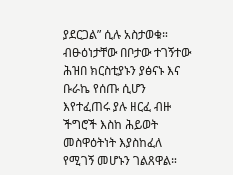ያደርጋል” ሲሉ አስታወቁ። ብፁዕነታቸው በቦታው ተገኝተው ሕዝበ ክርስቲያኑን ያፅናኑ እና ቡራኬ የሰጡ ሲሆን እየተፈጠሩ ያሉ ዘርፈ ብዙ ችግሮች እስከ ሕይወት መስዋዕትነት እያስከፈለ የሚገኝ መሆኑን ገልጸዋል።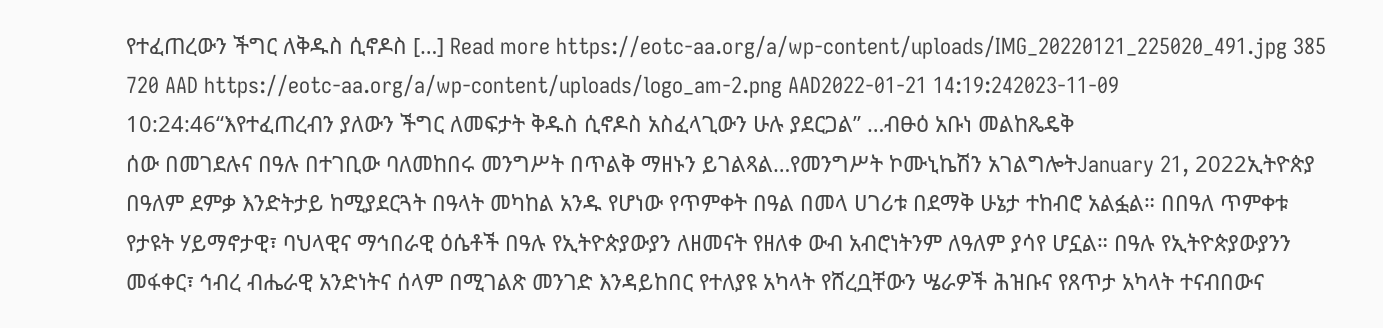የተፈጠረውን ችግር ለቅዱስ ሲኖዶስ […] Read more https://eotc-aa.org/a/wp-content/uploads/IMG_20220121_225020_491.jpg 385 720 AAD https://eotc-aa.org/a/wp-content/uploads/logo_am-2.png AAD2022-01-21 14:19:242023-11-09 10:24:46“እየተፈጠረብን ያለውን ችግር ለመፍታት ቅዱስ ሲኖዶስ አስፈላጊውን ሁሉ ያደርጋል” …ብፁዕ አቡነ መልከጼዴቅ
ሰው በመገደሉና በዓሉ በተገቢው ባለመከበሩ መንግሥት በጥልቅ ማዘኑን ይገልጻል…የመንግሥት ኮሙኒኬሽን አገልግሎትJanuary 21, 2022ኢትዮጵያ በዓለም ደምቃ እንድትታይ ከሚያደርጓት በዓላት መካከል አንዱ የሆነው የጥምቀት በዓል በመላ ሀገሪቱ በደማቅ ሁኔታ ተከብሮ አልፏል። በበዓለ ጥምቀቱ የታዩት ሃይማኖታዊ፣ ባህላዊና ማኅበራዊ ዕሴቶች በዓሉ የኢትዮጵያውያን ለዘመናት የዘለቀ ውብ አብሮነትንም ለዓለም ያሳየ ሆኗል። በዓሉ የኢትዮጵያውያንን መፋቀር፣ ኅብረ ብሔራዊ አንድነትና ሰላም በሚገልጽ መንገድ እንዳይከበር የተለያዩ አካላት የሸረቧቸውን ሤራዎች ሕዝቡና የጸጥታ አካላት ተናብበውና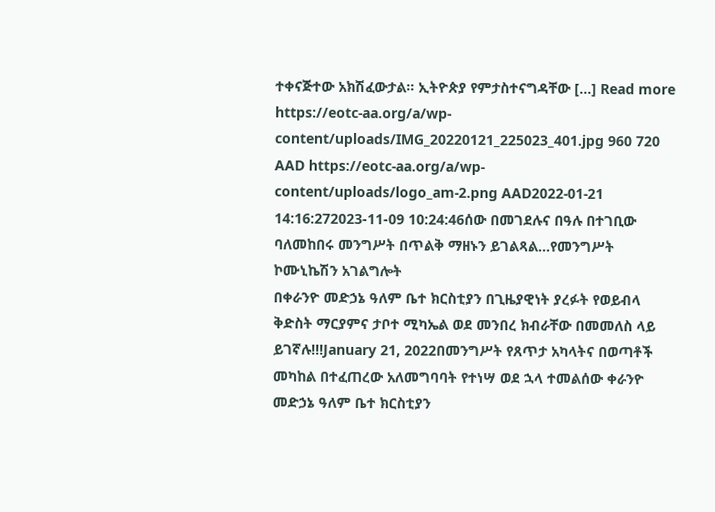ተቀናጅተው አክሽፈውታል። ኢትዮጵያ የምታስተናግዳቸው […] Read more https://eotc-aa.org/a/wp-content/uploads/IMG_20220121_225023_401.jpg 960 720 AAD https://eotc-aa.org/a/wp-content/uploads/logo_am-2.png AAD2022-01-21 14:16:272023-11-09 10:24:46ሰው በመገደሉና በዓሉ በተገቢው ባለመከበሩ መንግሥት በጥልቅ ማዘኑን ይገልጻል…የመንግሥት ኮሙኒኬሽን አገልግሎት
በቀራንዮ መድኃኔ ዓለም ቤተ ክርስቲያን በጊዜያዊነት ያረፉት የወይብላ ቅድስት ማርያምና ታቦተ ሚካኤል ወደ መንበረ ክብራቸው በመመለስ ላይ ይገኛሉ!!!January 21, 2022በመንግሥት የጸጥታ አካላትና በወጣቶች መካከል በተፈጠረው አለመግባባት የተነሣ ወደ ኋላ ተመልሰው ቀራንዮ መድኃኔ ዓለም ቤተ ክርስቲያን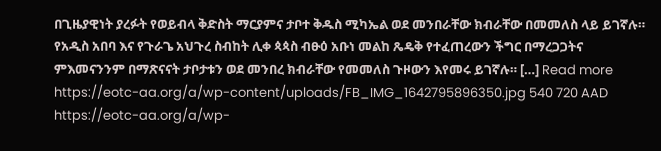በጊዜያዊነት ያረፉት የወይብላ ቅድስት ማርያምና ታቦተ ቅዱስ ሚካኤል ወደ መንበራቸው ክብራቸው በመመለስ ላይ ይገኛሉ። የአዲስ አበባ እና የጉራጌ አህጉረ ስብከት ሊቀ ጳጳስ ብፁዕ አቡነ መልከ ጼዴቅ የተፈጠረውን ችግር በማረጋጋትና ምእመናንንም በማጽናናት ታቦታቱን ወደ መንበረ ክብራቸው የመመለስ ጉዞውን እየመሩ ይገኛሉ። […] Read more https://eotc-aa.org/a/wp-content/uploads/FB_IMG_1642795896350.jpg 540 720 AAD https://eotc-aa.org/a/wp-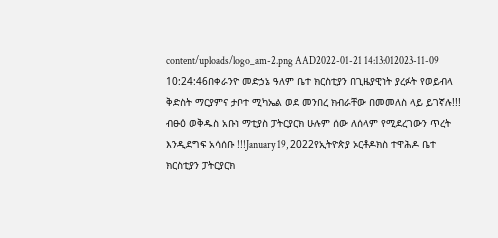content/uploads/logo_am-2.png AAD2022-01-21 14:13:012023-11-09 10:24:46በቀራንዮ መድኃኔ ዓለም ቤተ ክርስቲያን በጊዜያዊነት ያረፉት የወይብላ ቅድስት ማርያምና ታቦተ ሚካኤል ወደ መንበረ ክብራቸው በመመለስ ላይ ይገኛሉ!!!
ብፁዕ ወቅዱስ አቡነ ማቲያስ ፓትርያርክ ሁሉም ሰው ለሰላም የሚደረገውን ጥረት እንዲደግፍ አሳሰቡ !!!January 19, 2022የኢትዮጵያ ኦርቶዶክስ ተዋሕዶ ቤተ ክርስቲያን ፓትርያርክ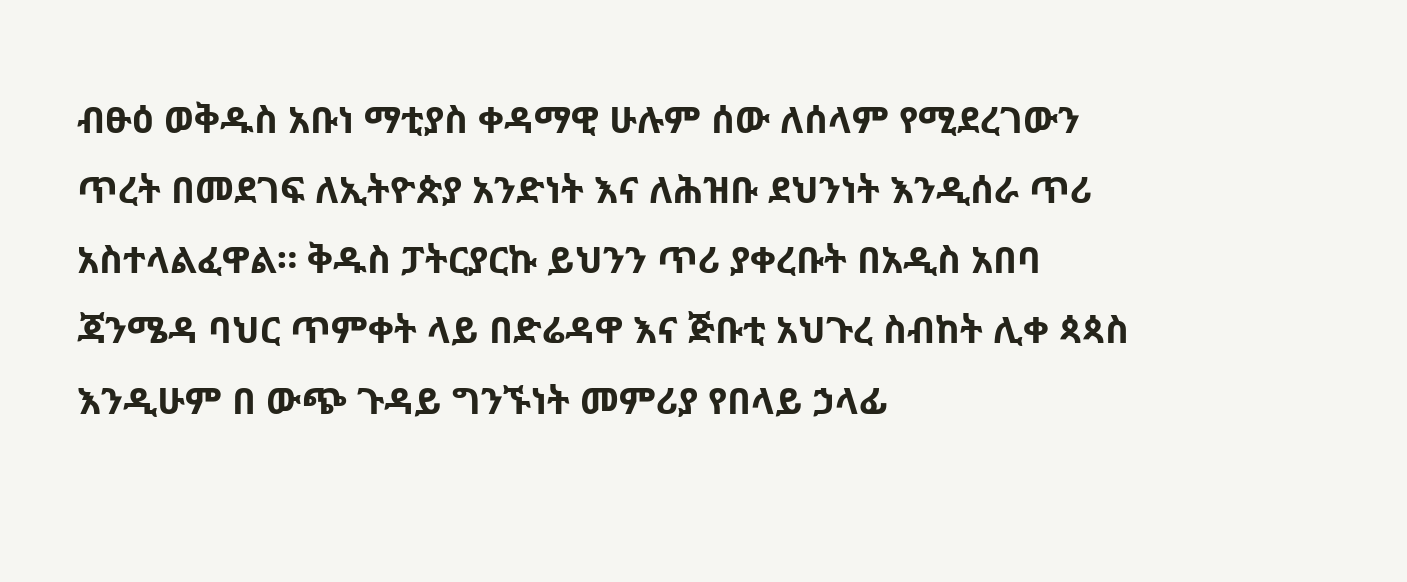ብፁዕ ወቅዱስ አቡነ ማቲያስ ቀዳማዊ ሁሉም ሰው ለሰላም የሚደረገውን ጥረት በመደገፍ ለኢትዮጵያ አንድነት እና ለሕዝቡ ደህንነት እንዲሰራ ጥሪ አስተላልፈዋል። ቅዱስ ፓትርያርኩ ይህንን ጥሪ ያቀረቡት በአዲስ አበባ ጃንሜዳ ባህር ጥምቀት ላይ በድሬዳዋ እና ጅቡቲ አህጉረ ስብከት ሊቀ ጳጳስ እንዲሁም በ ውጭ ጉዳይ ግንኙነት መምሪያ የበላይ ኃላፊ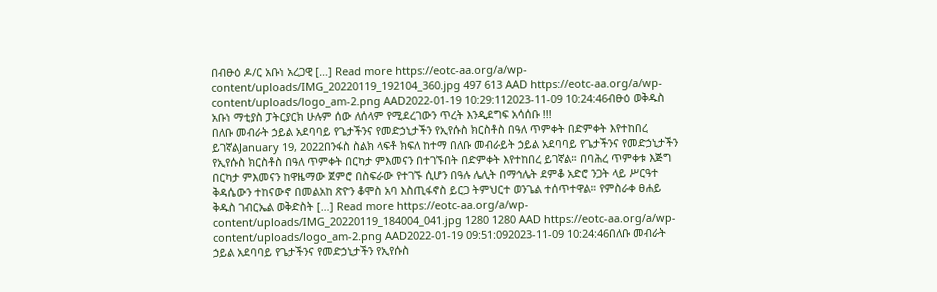በብፁዕ ዶ/ር አቡነ አረጋዊ […] Read more https://eotc-aa.org/a/wp-content/uploads/IMG_20220119_192104_360.jpg 497 613 AAD https://eotc-aa.org/a/wp-content/uploads/logo_am-2.png AAD2022-01-19 10:29:112023-11-09 10:24:46ብፁዕ ወቅዱስ አቡነ ማቲያስ ፓትርያርክ ሁሉም ሰው ለሰላም የሚደረገውን ጥረት እንዲደግፍ አሳሰቡ !!!
በለቡ መብራት ኃይል አደባባይ የጌታችንና የመድኃኒታችን የኢየሱስ ክርስቶስ በዓለ ጥምቀት በድምቀት እየተከበረ ይገኛልJanuary 19, 2022በንፋስ ስልክ ላፍቶ ክፍለ ከተማ በለቡ መብራይት ኃይል አደባባይ የጌታችንና የመድኃኒታችን የኢየሱስ ክርስቶስ በዓለ ጥምቀት በርካታ ምእመናን በተገኙበት በድምቀት እየተከበረ ይገኛል። በባሕረ ጥምቀቱ እጅግ በርካታ ምእመናን ከዋዜማው ጀምሮ በስፍራው የተገኙ ሲሆን በዓሉ ሌሊት በማኅሌት ደምቆ አድሮ ንጋት ላይ ሥርዓተ ቅዳሴውን ተከናውኖ በመልአከ ጽዮን ቆሞስ አባ እስጢፋኖስ ይርጋ ትምህርተ ወንጌል ተሰጥተዋል። የምስራቀ ፀሐይ ቅዱስ ገብርኤል ወቅድስት […] Read more https://eotc-aa.org/a/wp-content/uploads/IMG_20220119_184004_041.jpg 1280 1280 AAD https://eotc-aa.org/a/wp-content/uploads/logo_am-2.png AAD2022-01-19 09:51:092023-11-09 10:24:46በለቡ መብራት ኃይል አደባባይ የጌታችንና የመድኃኒታችን የኢየሱስ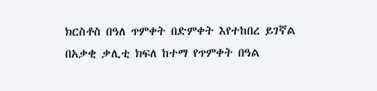ክርስቶስ በዓለ ጥምቀት በድምቀት እየተከበረ ይገኛል
በአቃቂ ቃሊቲ ክፍለ ከተማ የጥምቀት በዓል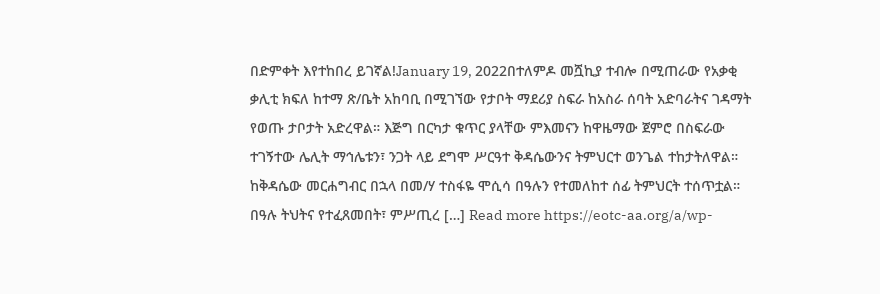በድምቀት እየተከበረ ይገኛል!January 19, 2022በተለምዶ መሿኪያ ተብሎ በሚጠራው የአቃቂ ቃሊቲ ክፍለ ከተማ ጽ/ቤት አከባቢ በሚገኘው የታቦት ማደሪያ ስፍራ ከአስራ ሰባት አድባራትና ገዳማት የወጡ ታቦታት አድረዋል። እጅግ በርካታ ቁጥር ያላቸው ምእመናን ከዋዜማው ጀምሮ በስፍራው ተገኝተው ሌሊት ማኅሌቱን፣ ንጋት ላይ ደግሞ ሥርዓተ ቅዳሴውንና ትምህርተ ወንጌል ተከታትለዋል። ከቅዳሴው መርሐግብር በኋላ በመ/ሃ ተስፋዬ ሞሲሳ በዓሉን የተመለከተ ሰፊ ትምህርት ተሰጥቷል። በዓሉ ትህትና የተፈጸመበት፣ ምሥጢረ […] Read more https://eotc-aa.org/a/wp-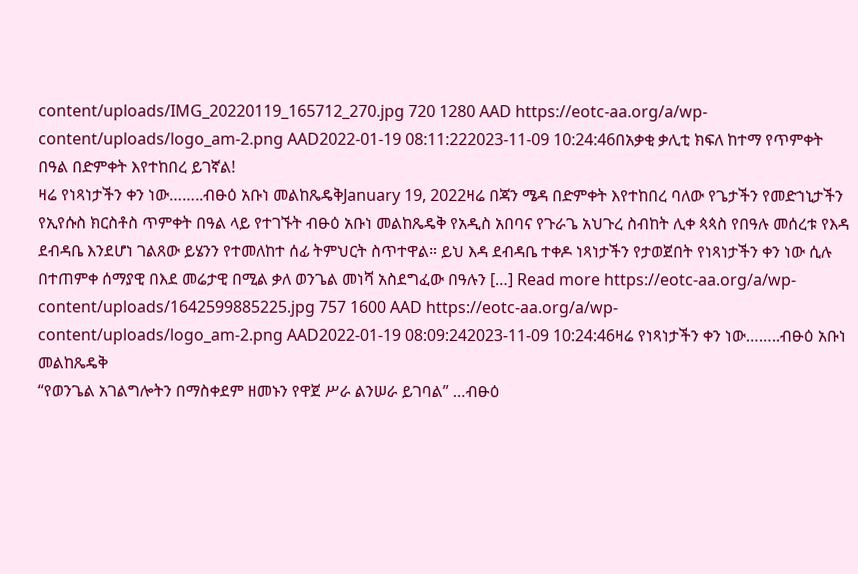content/uploads/IMG_20220119_165712_270.jpg 720 1280 AAD https://eotc-aa.org/a/wp-content/uploads/logo_am-2.png AAD2022-01-19 08:11:222023-11-09 10:24:46በአቃቂ ቃሊቲ ክፍለ ከተማ የጥምቀት በዓል በድምቀት እየተከበረ ይገኛል!
ዛሬ የነጻነታችን ቀን ነው……..ብፁዕ አቡነ መልከጼዴቅJanuary 19, 2022ዛሬ በጃን ሜዳ በድምቀት እየተከበረ ባለው የጌታችን የመድኀኒታችን የኢየሱስ ክርስቶስ ጥምቀት በዓል ላይ የተገኙት ብፁዕ አቡነ መልከጼዴቅ የአዲስ አበባና የጉራጌ አህጉረ ስብከት ሊቀ ጳጳስ የበዓሉ መሰረቱ የእዳ ደብዳቤ እንደሆነ ገልጸው ይሄንን የተመለከተ ሰፊ ትምህርት ስጥተዋል። ይህ እዳ ደብዳቤ ተቀዶ ነጻነታችን የታወጀበት የነጻነታችን ቀን ነው ሲሉ በተጠምቀ ሰማያዊ በእደ መሬታዊ በሚል ቃለ ወንጌል መነሻ አስደግፈው በዓሉን […] Read more https://eotc-aa.org/a/wp-content/uploads/1642599885225.jpg 757 1600 AAD https://eotc-aa.org/a/wp-content/uploads/logo_am-2.png AAD2022-01-19 08:09:242023-11-09 10:24:46ዛሬ የነጻነታችን ቀን ነው……..ብፁዕ አቡነ መልከጼዴቅ
“የወንጌል አገልግሎትን በማስቀደም ዘመኑን የዋጀ ሥራ ልንሠራ ይገባል” …ብፁዕ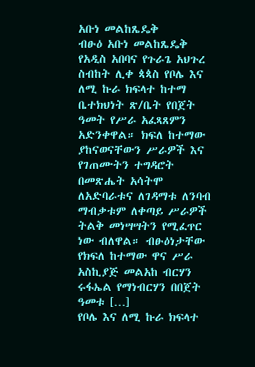አቡነ መልከጼዴቅ
ብፁዕ አቡነ መልከጼዴቅ የአዲስ አበባና የጉራጌ አህጉረ ስብከት ሊቀ ጳጳስ የቦሌ እና ለሚ ኩራ ክፍላተ ከተማ ቤተክህነት ጽ/ቤት የበጀት ዓመት የሥራ አፈጻጸምን አድንቀዋል። ክፍለ ከተማው ያከናወናቸውን ሥራዎች እና የገጠሙትን ተግዳሮት በመጽሔት አሳትሞ ለአድባራቱና ለገዳማቱ ለንባብ ማብቃቱም ለቀጣይ ሥራዎች ትልቅ መነሣሣትን የሚፈጥር ነው ብለዋል። ብፁዕነታቸው የክፍለ ከተማው ዋና ሥራ አስኪያጅ መልአከ ብርሃን ሩፋኤል የማነብርሃን በበጀት ዓመቱ […]
የቦሌ እና ለሚ ኩራ ክፍላተ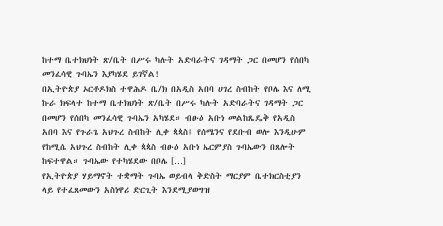ከተማ ቤተክህነት ጽ/ቤት በሥሩ ካሉት አድባራትና ገዳማት ጋር በመሆን የሰበካ መንፈሳዊ ጉባኤን እያካሄደ ይገኛል!
በኢትዮጵያ ኦርቶዶክስ ተዋሕዶ ቤ/ክ በአዲስ አበባ ሀገረ ስብከት የቦሌ እና ለሚ ኩራ ክፍላተ ከተማ ቤተክህነት ጽ/ቤት በሥሩ ካሉት አድባራትና ገዳማት ጋር በመሆን የሰበካ መንፈሳዊ ጉባኤን አካሄደ። ብፁዕ አቡነ መልከጼዴቅ የአዲስ አበባ እና የጉራጌ አህጉረ ስብከት ሊቀ ጳጳስ፤ የሰሜንና የደቡብ ወሎ እንዲሁም የከሚሴ አህጉረ ስብከት ሊቀ ጳጳስ ብፁዕ አቡነ ኤርምያስ ጉባኤውን በጸሎት ከፍተዋል። ጉባኤው የተካሄደው በቦሌ […]
የኢትዮጵያ ሃይማኖት ተቋማት ጉባኤ ወይብላ ቅድስት ማርያም ቤተክርስቲያን ላይ የተፈጸመውን አስነዋሪ ድርጊት እንደሚያወግዝ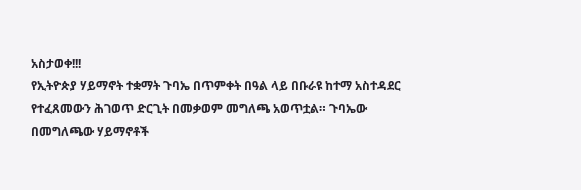አስታወቀ!!!
የኢትዮጵያ ሃይማኖት ተቋማት ጉባኤ በጥምቀት በዓል ላይ በቡራዩ ከተማ አስተዳደር የተፈጸመውን ሕገወጥ ድርጊት በመቃወም መግለጫ አወጥቷል። ጉባኤው በመግለጫው ሃይማኖቶች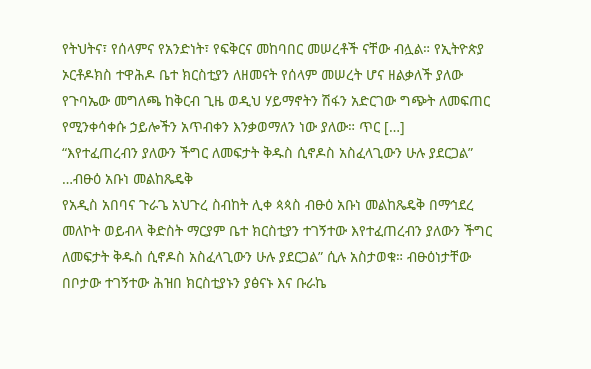የትህትና፣ የሰላምና የአንድነት፣ የፍቅርና መከባበር መሠረቶች ናቸው ብሏል። የኢትዮጵያ ኦርቶዶክስ ተዋሕዶ ቤተ ክርስቲያን ለዘመናት የሰላም መሠረት ሆና ዘልቃለች ያለው የጉባኤው መግለጫ ከቅርብ ጊዜ ወዲህ ሃይማኖትን ሽፋን አድርገው ግጭት ለመፍጠር የሚንቀሳቀሱ ኃይሎችን አጥብቀን እንቃወማለን ነው ያለው። ጥር […]
“እየተፈጠረብን ያለውን ችግር ለመፍታት ቅዱስ ሲኖዶስ አስፈላጊውን ሁሉ ያደርጋል” …ብፁዕ አቡነ መልከጼዴቅ
የአዲስ አበባና ጉራጌ አህጉረ ስብከት ሊቀ ጳጳስ ብፁዕ አቡነ መልከጼዴቅ በማኅደረ መለኮት ወይብላ ቅድስት ማርያም ቤተ ክርስቲያን ተገኝተው እየተፈጠረብን ያለውን ችግር ለመፍታት ቅዱስ ሲኖዶስ አስፈላጊውን ሁሉ ያደርጋል” ሲሉ አስታወቁ። ብፁዕነታቸው በቦታው ተገኝተው ሕዝበ ክርስቲያኑን ያፅናኑ እና ቡራኬ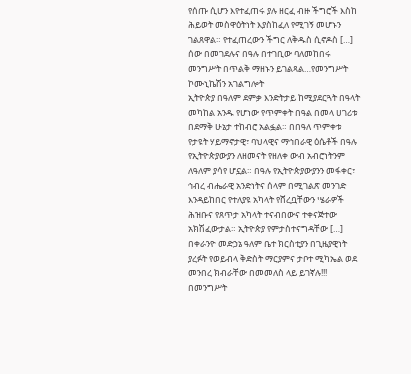የሰጡ ሲሆን እየተፈጠሩ ያሉ ዘርፈ ብዙ ችግሮች እስከ ሕይወት መስዋዕትነት እያስከፈለ የሚገኝ መሆኑን ገልጸዋል። የተፈጠረውን ችግር ለቅዱስ ሲኖዶስ […]
ሰው በመገደሉና በዓሉ በተገቢው ባለመከበሩ መንግሥት በጥልቅ ማዘኑን ይገልጻል…የመንግሥት ኮሙኒኬሽን አገልግሎት
ኢትዮጵያ በዓለም ደምቃ እንድትታይ ከሚያደርጓት በዓላት መካከል አንዱ የሆነው የጥምቀት በዓል በመላ ሀገሪቱ በደማቅ ሁኔታ ተከብሮ አልፏል። በበዓለ ጥምቀቱ የታዩት ሃይማኖታዊ፣ ባህላዊና ማኅበራዊ ዕሴቶች በዓሉ የኢትዮጵያውያን ለዘመናት የዘለቀ ውብ አብሮነትንም ለዓለም ያሳየ ሆኗል። በዓሉ የኢትዮጵያውያንን መፋቀር፣ ኅብረ ብሔራዊ አንድነትና ሰላም በሚገልጽ መንገድ እንዳይከበር የተለያዩ አካላት የሸረቧቸውን ሤራዎች ሕዝቡና የጸጥታ አካላት ተናብበውና ተቀናጅተው አክሽፈውታል። ኢትዮጵያ የምታስተናግዳቸው […]
በቀራንዮ መድኃኔ ዓለም ቤተ ክርስቲያን በጊዜያዊነት ያረፉት የወይብላ ቅድስት ማርያምና ታቦተ ሚካኤል ወደ መንበረ ክብራቸው በመመለስ ላይ ይገኛሉ!!!
በመንግሥት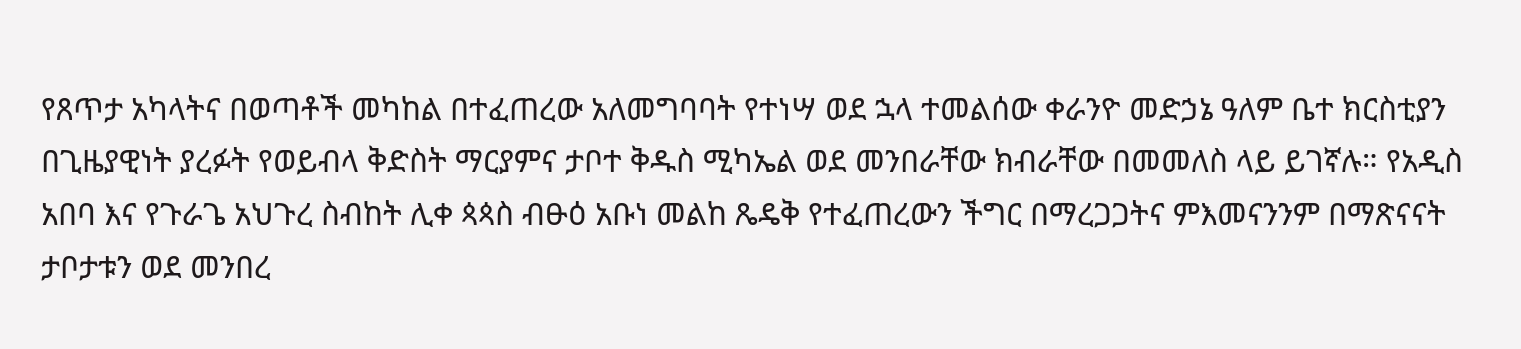የጸጥታ አካላትና በወጣቶች መካከል በተፈጠረው አለመግባባት የተነሣ ወደ ኋላ ተመልሰው ቀራንዮ መድኃኔ ዓለም ቤተ ክርስቲያን በጊዜያዊነት ያረፉት የወይብላ ቅድስት ማርያምና ታቦተ ቅዱስ ሚካኤል ወደ መንበራቸው ክብራቸው በመመለስ ላይ ይገኛሉ። የአዲስ አበባ እና የጉራጌ አህጉረ ስብከት ሊቀ ጳጳስ ብፁዕ አቡነ መልከ ጼዴቅ የተፈጠረውን ችግር በማረጋጋትና ምእመናንንም በማጽናናት ታቦታቱን ወደ መንበረ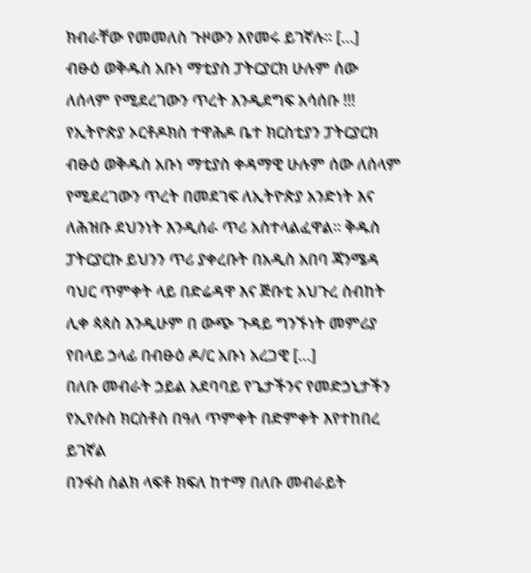ክብራቸው የመመለስ ጉዞውን እየመሩ ይገኛሉ። […]
ብፁዕ ወቅዱስ አቡነ ማቲያስ ፓትርያርክ ሁሉም ሰው ለሰላም የሚደረገውን ጥረት እንዲደግፍ አሳሰቡ !!!
የኢትዮጵያ ኦርቶዶክስ ተዋሕዶ ቤተ ክርስቲያን ፓትርያርክ ብፁዕ ወቅዱስ አቡነ ማቲያስ ቀዳማዊ ሁሉም ሰው ለሰላም የሚደረገውን ጥረት በመደገፍ ለኢትዮጵያ አንድነት እና ለሕዝቡ ደህንነት እንዲሰራ ጥሪ አስተላልፈዋል። ቅዱስ ፓትርያርኩ ይህንን ጥሪ ያቀረቡት በአዲስ አበባ ጃንሜዳ ባህር ጥምቀት ላይ በድሬዳዋ እና ጅቡቲ አህጉረ ስብከት ሊቀ ጳጳስ እንዲሁም በ ውጭ ጉዳይ ግንኙነት መምሪያ የበላይ ኃላፊ በብፁዕ ዶ/ር አቡነ አረጋዊ […]
በለቡ መብራት ኃይል አደባባይ የጌታችንና የመድኃኒታችን የኢየሱስ ክርስቶስ በዓለ ጥምቀት በድምቀት እየተከበረ ይገኛል
በንፋስ ስልክ ላፍቶ ክፍለ ከተማ በለቡ መብራይት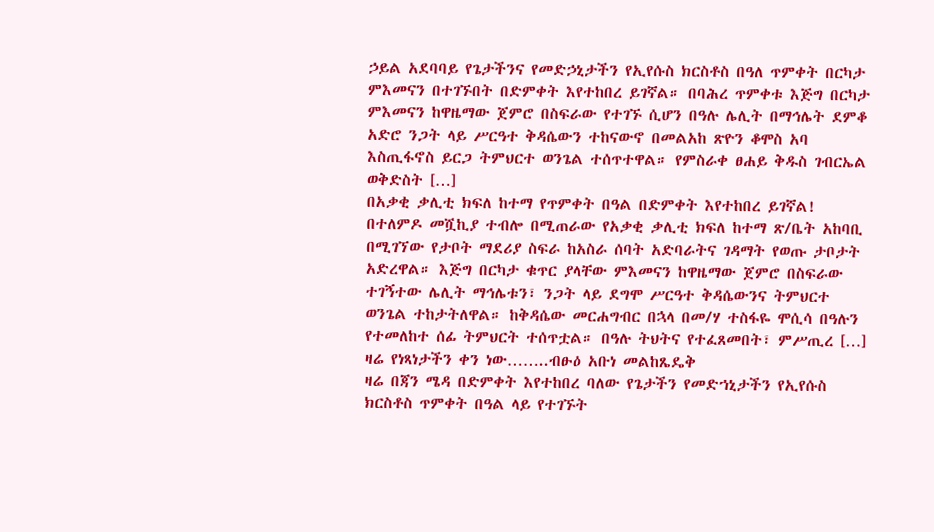ኃይል አደባባይ የጌታችንና የመድኃኒታችን የኢየሱስ ክርስቶስ በዓለ ጥምቀት በርካታ ምእመናን በተገኙበት በድምቀት እየተከበረ ይገኛል። በባሕረ ጥምቀቱ እጅግ በርካታ ምእመናን ከዋዜማው ጀምሮ በስፍራው የተገኙ ሲሆን በዓሉ ሌሊት በማኅሌት ደምቆ አድሮ ንጋት ላይ ሥርዓተ ቅዳሴውን ተከናውኖ በመልአከ ጽዮን ቆሞስ አባ እስጢፋኖስ ይርጋ ትምህርተ ወንጌል ተሰጥተዋል። የምስራቀ ፀሐይ ቅዱስ ገብርኤል ወቅድስት […]
በአቃቂ ቃሊቲ ክፍለ ከተማ የጥምቀት በዓል በድምቀት እየተከበረ ይገኛል!
በተለምዶ መሿኪያ ተብሎ በሚጠራው የአቃቂ ቃሊቲ ክፍለ ከተማ ጽ/ቤት አከባቢ በሚገኘው የታቦት ማደሪያ ስፍራ ከአስራ ሰባት አድባራትና ገዳማት የወጡ ታቦታት አድረዋል። እጅግ በርካታ ቁጥር ያላቸው ምእመናን ከዋዜማው ጀምሮ በስፍራው ተገኝተው ሌሊት ማኅሌቱን፣ ንጋት ላይ ደግሞ ሥርዓተ ቅዳሴውንና ትምህርተ ወንጌል ተከታትለዋል። ከቅዳሴው መርሐግብር በኋላ በመ/ሃ ተስፋዬ ሞሲሳ በዓሉን የተመለከተ ሰፊ ትምህርት ተሰጥቷል። በዓሉ ትህትና የተፈጸመበት፣ ምሥጢረ […]
ዛሬ የነጻነታችን ቀን ነው……..ብፁዕ አቡነ መልከጼዴቅ
ዛሬ በጃን ሜዳ በድምቀት እየተከበረ ባለው የጌታችን የመድኀኒታችን የኢየሱስ ክርስቶስ ጥምቀት በዓል ላይ የተገኙት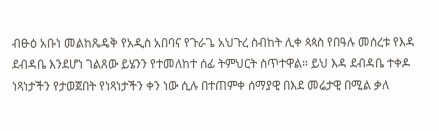ብፁዕ አቡነ መልከጼዴቅ የአዲስ አበባና የጉራጌ አህጉረ ስብከት ሊቀ ጳጳስ የበዓሉ መሰረቱ የእዳ ደብዳቤ እንደሆነ ገልጸው ይሄንን የተመለከተ ሰፊ ትምህርት ስጥተዋል። ይህ እዳ ደብዳቤ ተቀዶ ነጻነታችን የታወጀበት የነጻነታችን ቀን ነው ሲሉ በተጠምቀ ሰማያዊ በእደ መሬታዊ በሚል ቃለ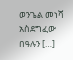ወንጌል መነሻ አስደግፈው በዓሉን […]